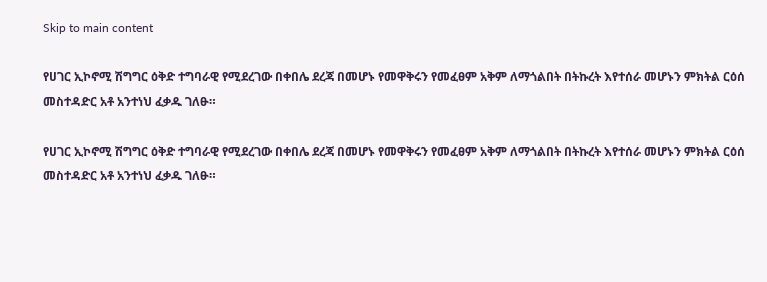Skip to main content

የሀገር ኢኮኖሚ ሽግግር ዕቅድ ተግባራዊ የሚደረገው በቀበሌ ደረጃ በመሆኑ የመዋቅሩን የመፈፀም አቅም ለማጎልበት በትኩረት እየተሰራ መሆኑን ምክትል ርዕሰ መስተዳድር አቶ አንተነህ ፈቃዱ ገለፁ።

የሀገር ኢኮኖሚ ሽግግር ዕቅድ ተግባራዊ የሚደረገው በቀበሌ ደረጃ በመሆኑ የመዋቅሩን የመፈፀም አቅም ለማጎልበት በትኩረት እየተሰራ መሆኑን ምክትል ርዕሰ መስተዳድር አቶ አንተነህ ፈቃዱ ገለፁ።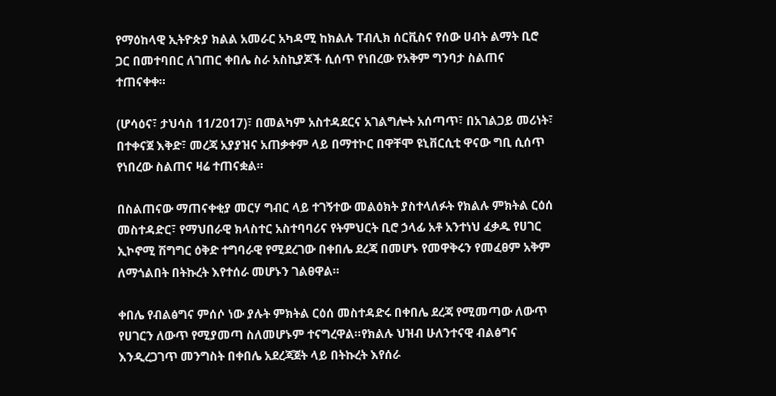የማዕከላዊ ኢትዮጵያ ክልል አመራር አካዳሚ ከክልሉ ፐብሊክ ሰርቪስና የሰው ሀብት ልማት ቢሮ ጋር በመተባበር ለገጠር ቀበሌ ስራ አስኪያጆች ሲሰጥ የነበረው የአቅም ግንባታ ስልጠና ተጠናቀቀ።

(ሆሳዕና፣ ታህሳስ 11/2017)፣ በመልካም አስተዳደርና አገልግሎት አሰጣጥ፣ በአገልጋይ መሪነት፣ በተቀናጀ እቅድ፣ መረጃ አያያዝና አጠቃቀም ላይ በማተኮር በዋቸሞ ዩኒቨርሲቲ ዋናው ግቢ ሲሰጥ የነበረው ስልጠና ዛሬ ተጠናቋል።

በስልጠናው ማጠናቀቂያ መርሃ ግብር ላይ ተገኝተው መልዕክት ያስተላለፉት የክልሉ ምክትል ርዕሰ መስተዳድር፣ የማህበራዊ ክላስተር አስተባባሪና የትምህርት ቢሮ ኃላፊ አቶ አንተነህ ፈቃዱ የሀገር ኢኮኖሚ ሽግግር ዕቅድ ተግባራዊ የሚደረገው በቀበሌ ደረጃ በመሆኑ የመዋቅሩን የመፈፀም አቅም ለማጎልበት በትኩረት እየተሰራ መሆኑን ገልፀዋል።

ቀበሌ የብልፅግና ምሰሶ ነው ያሉት ምክትል ርዕሰ መስተዳድሩ በቀበሌ ደረጃ የሚመጣው ለውጥ የሀገርን ለውጥ የሚያመጣ ስለመሆኑም ተናግረዋል።የክልሉ ህዝብ ሁለንተናዊ ብልፅግና እንዲረጋገጥ መንግስት በቀበሌ አደረጃጀት ላይ በትኩረት እየሰራ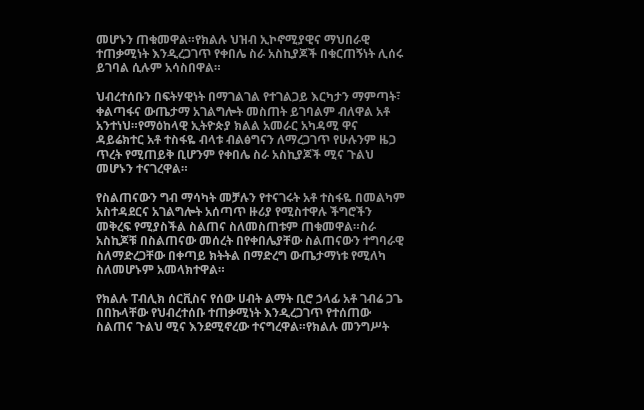መሆኑን ጠቁመዋል።የክልሉ ህዝብ ኢኮኖሚያዊና ማህበራዊ ተጠቃሚነት እንዲረጋገጥ የቀበሌ ስራ አስኪያጆች በቁርጠኝነት ሊሰሩ ይገባል ሲሉም አሳስበዋል።

ህብረተሰቡን በፍትሃዊነት በማገልገል የተገልጋይ እርካታን ማምጣት፣ ቀልጣፋና ውጤታማ አገልግሎት መስጠት ይገባልም ብለዋል አቶ አንተነህ።የማዕከላዊ ኢትዮጵያ ክልል አመራር አካዳሚ ዋና ዳይሬክተር አቶ ተስፋዬ ብላቱ ብልፅግናን ለማረጋገጥ የሁሉንም ዜጋ ጥረት የሚጠይቅ ቢሆንም የቀበሌ ስራ አስኪያጆች ሚና ጉልህ መሆኑን ተናገረዋል።

የስልጠናውን ግብ ማሳካት መቻሉን የተናገሩት አቶ ተስፋዬ በመልካም አስተዳደርና አገልግሎት አሰጣጥ ዙሪያ የሚስተዋሉ ችግሮችን መቅረፍ የሚያስችል ስልጠና ስለመስጠቱም ጠቁመዋል።ስራ አስኪጆቹ በስልጠናው መሰረት በየቀበሌያቸው ስልጠናውን ተግባራዊ ስለማድረጋቸው በቀጣይ ክትትል በማድረግ ውጤታማነቱ የሚለካ ስለመሆኑም አመላክተዋል።

የክልሉ ፐብሊክ ሰርቪስና የሰው ሀብት ልማት ቢሮ ኃላፊ አቶ ገብሬ ጋጌ በበኩላቸው የህብረተሰቡ ተጠቃሚነት እንዲረጋገጥ የተሰጠው ስልጠና ጉልህ ሚና እንደሚኖረው ተናግረዋል።የክልሉ መንግሥት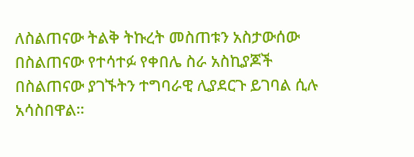ለስልጠናው ትልቅ ትኩረት መስጠቱን አስታውሰው በስልጠናው የተሳተፉ የቀበሌ ስራ አስኪያጆች በስልጠናው ያገኙትን ተግባራዊ ሊያደርጉ ይገባል ሲሉ አሳስበዋል።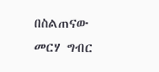በስልጠናው መርሃ ግብር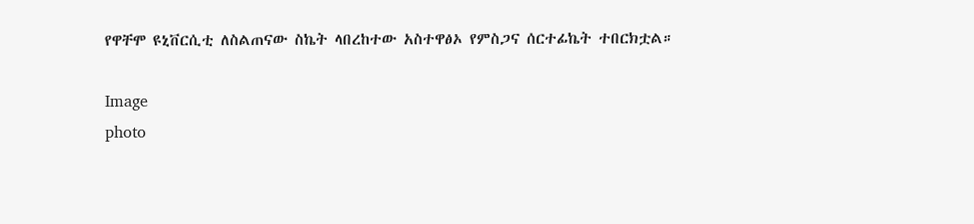የዋቸሞ ዩኒቨርሲቲ ለስልጠናው ስኬት ላበረከተው አስተዋፅኦ የምስጋና ሰርተፊኬት ተበርክቷል።

Image
photo